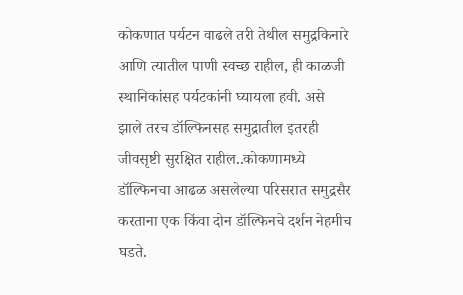कोकणात पर्यटन वाढले तरी तेथील समुद्रकिनारे आणि त्यातील पाणी स्वच्छ राहील, ही काळजी स्थानिकांसह पर्यटकांनी घ्यायला हवी. असे झाले तरच डॉल्फिनसह समुद्रातील इतरही जीवसृष्टी सुरक्षित राहील..कोकणामध्ये डॉल्फिनचा आढळ असलेल्या परिसरात समुद्रसैर करताना एक किंवा दोन डॉल्फिनचे दर्शन नेहमीच घडते.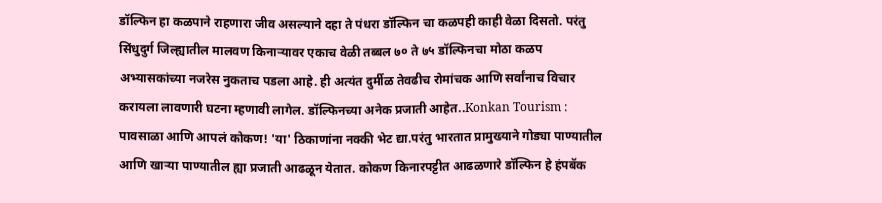डॉल्फिन हा कळपाने राहणारा जीव असल्याने दहा ते पंधरा डॉल्फिन चा कळपही काही वेळा दिसतो. परंतु सिंधुदुर्ग जिल्ह्यातील मालवण किनाऱ्यावर एकाच वेळी तब्बल ७० ते ७५ डॉल्फिनचा मोठा कळप अभ्यासकांच्या नजरेस नुकताच पडला आहे. ही अत्यंत दुर्मीळ तेवढीच रोमांचक आणि सर्वांनाच विचार करायला लावणारी घटना म्हणावी लागेल. डॉल्फिनच्या अनेक प्रजाती आहेत..Konkan Tourism : पावसाळा आणि आपलं कोकण! 'या' ठिकाणांना नक्की भेट द्या.परंतु भारतात प्रामुख्याने गोड्या पाण्यातील आणि खाऱ्या पाण्यातील ह्या प्रजाती आढळून येतात. कोकण किनारपट्टीत आढळणारे डॉल्फिन हे हंपबॅक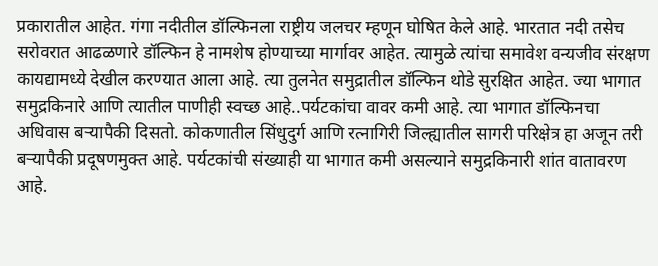प्रकारातील आहेत. गंगा नदीतील डॉल्फिनला राष्ट्रीय जलचर म्हणून घोषित केले आहे. भारतात नदी तसेच सरोवरात आढळणारे डॉल्फिन हे नामशेष होण्याच्या मार्गावर आहेत. त्यामुळे त्यांचा समावेश वन्यजीव संरक्षण कायद्यामध्ये देखील करण्यात आला आहे. त्या तुलनेत समुद्रातील डॉल्फिन थोडे सुरक्षित आहेत. ज्या भागात समुद्रकिनारे आणि त्यातील पाणीही स्वच्छ आहे..पर्यटकांचा वावर कमी आहे. त्या भागात डॉल्फिनचा अधिवास बऱ्यापैकी दिसतो. कोकणातील सिंधुदुर्ग आणि रत्नागिरी जिल्ह्यातील सागरी परिक्षेत्र हा अजून तरी बऱ्यापैकी प्रदूषणमुक्त आहे. पर्यटकांची संख्याही या भागात कमी असल्याने समुद्रकिनारी शांत वातावरण आहे.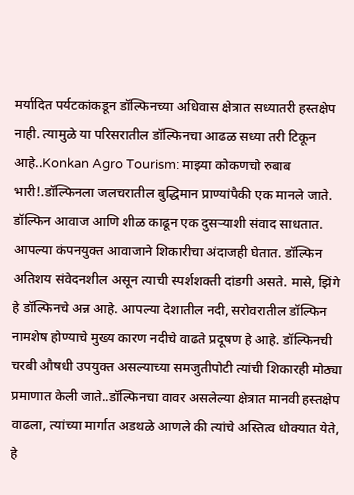मर्यादित पर्यटकांकडून डॉल्फिनच्या अधिवास क्षेत्रात सध्यातरी हस्तक्षेप नाही. त्यामुळे या परिसरातील डॉल्फिनचा आढळ सध्या तरी टिकून आहे..Konkan Agro Tourism: माझ्या कोकणचो रुबाब भारी!.डॉल्फिनला जलचरातील बुद्धिमान प्राण्यांपैकी एक मानले जाते. डॉल्फिन आवाज आणि शीळ काढून एक दुसऱ्याशी संवाद साधतात. आपल्या कंपनयुक्त आवाजाने शिकारीचा अंदाजही घेतात. डॉल्फिन अतिशय संवेदनशील असून त्याची स्पर्शशक्ती दांडगी असते. मासे, झिंगे हे डॉल्फिनचे अन्न आहे. आपल्या देशातील नदी, सरोवरातील डॉल्फिन नामशेष होण्याचे मुख्य कारण नदीचे वाढते प्रदूषण हे आहे. डॉल्फिनची चरबी औषधी उपयुक्त असल्याच्या समजुतीपोटी त्यांची शिकारही मोठ्या प्रमाणात केली जाते..डॉल्फिनचा वावर असलेल्या क्षेत्रात मानवी हस्तक्षेप वाढला, त्यांच्या मार्गात अडथळे आणले की त्यांचे अस्तित्व धोक्यात येते, हे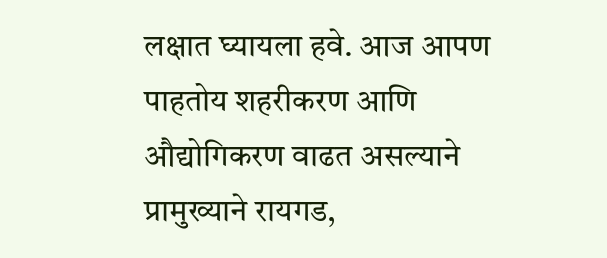लक्षात घ्यायला हवे. आज आपण पाहतोय शहरीकरण आणि औद्योगिकरण वाढत असल्याने प्रामुख्याने रायगड,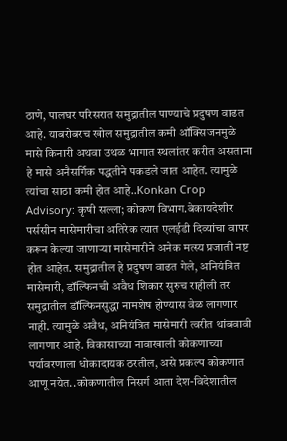ठाणे, पालघर परिसरात समुद्रातील पाण्याचे प्रदुषण वाढत आहे. याबरोबरच खोल समुद्रातील कमी ऑक्सिजनमुळे मासे किनारी अथवा उथळ भागात स्थलांतर करीत असताना हे मासे अनैसर्गिक पद्धतीने पकडले जात आहेत. त्यामुळे त्यांचा साठा कमी होत आहे..Konkan Crop Advisory: कृषी सल्ला; कोकण विभाग.बेकायदेशीर पर्ससीन मासेमारीचा अतिरेक त्यात एलईडी दिव्यांचा वापर करून केल्या जाणाऱ्या मासेमारीने अनेक मत्स्य प्रजाती नष्ट होत आहेत. समुद्रातील हे प्रदुषण वाढत गेले, अनियंत्रित मासेमारी, डॉल्फिनची अवैध शिकार सुरुच राहीली तर समुद्रातील डॉल्फिनसुद्धा नामशेष होण्यास वेळ लागणार नाही. त्यामुळे अवैध, अनियंत्रित मासेमारी त्वरीत थांबवावी लागणार आहे. विकासाच्या नावाखाली कोकणाच्या पर्यावरणाला धोकादायक ठरतील, असे प्रकल्प कोकणात आणू नयेत..कोकणातील निसर्ग आता देश-विदेशातील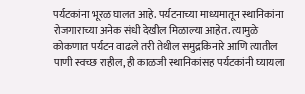पर्यटकांना भूरळ घालत आहे. पर्यटनाच्या माध्यमातून स्थानिकांना रोजगाराच्या अनेक संधी देखील मिळाल्या आहेत. त्यामुळे कोकणात पर्यटन वाढले तरी तेथील समुद्रकिनारे आणि त्यातील पाणी स्वच्छ राहील, ही काळजी स्थानिकांसह पर्यटकांनी घ्यायला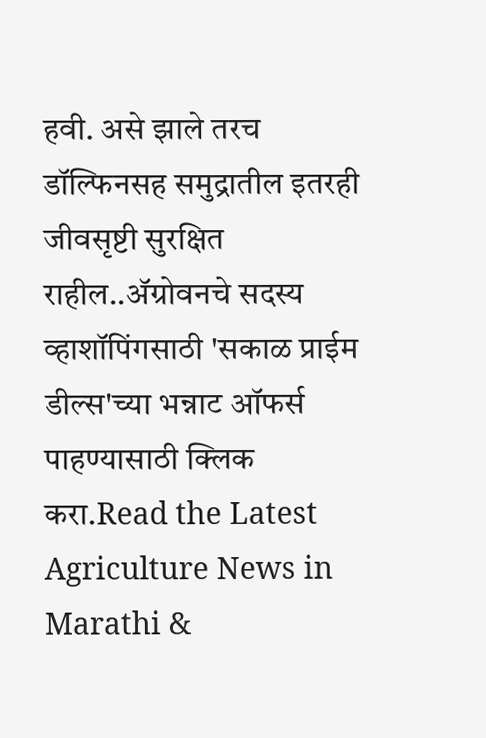हवी. असे झाले तरच डॉल्फिनसह समुद्रातील इतरही जीवसृष्टी सुरक्षित राहील..ॲग्रोवनचे सदस्य व्हाशॉपिंगसाठी 'सकाळ प्राईम डील्स'च्या भन्नाट ऑफर्स पाहण्यासाठी क्लिक करा.Read the Latest Agriculture News in Marathi &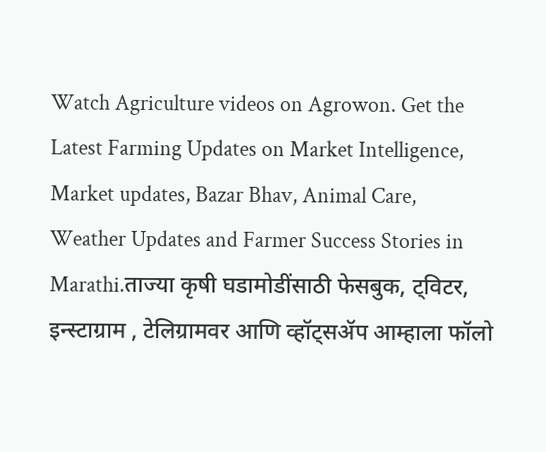Watch Agriculture videos on Agrowon. Get the Latest Farming Updates on Market Intelligence, Market updates, Bazar Bhav, Animal Care, Weather Updates and Farmer Success Stories in Marathi.ताज्या कृषी घडामोडींसाठी फेसबुक, ट्विटर, इन्स्टाग्राम , टेलिग्रामवर आणि व्हॉट्सॲप आम्हाला फॉलो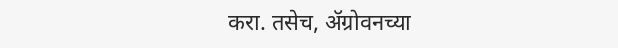करा. तसेच, ॲग्रोवनच्या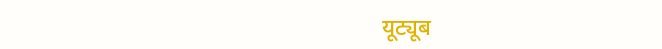यूट्यूब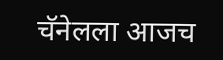चॅनेलला आजच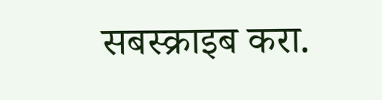सबस्क्राइब करा.